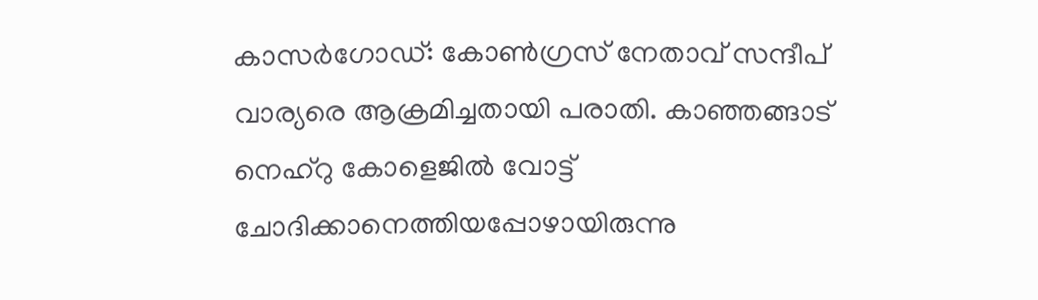കാസർഗോഡ്: കോൺഗ്രസ് നേതാവ് സന്ദീപ് വാര്യരെ ആക്രമിച്ചതായി പരാതി. കാഞ്ഞങ്ങാട് നെഹ്റു കോളെജിൽ വോട്ട് ചോദിക്കാനെത്തിയപ്പോഴായിരുന്നു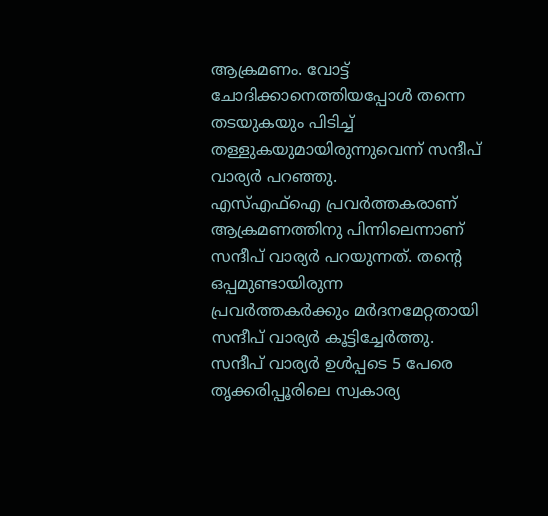ആക്രമണം. വോട്ട് ചോദിക്കാനെത്തിയപ്പോൾ തന്നെ തടയുകയും പിടിച്ച് തള്ളുകയുമായിരുന്നുവെന്ന് സന്ദീപ് വാര്യർ പറഞ്ഞു.
എസ്എഫ്ഐ പ്രവർത്തകരാണ് ആക്രമണത്തിനു പിന്നിലെന്നാണ് സന്ദീപ് വാര്യർ പറയുന്നത്. തന്റെ ഒപ്പമുണ്ടായിരുന്ന പ്രവർത്തകർക്കും മർദനമേറ്റതായി സന്ദീപ് വാര്യർ കൂട്ടിച്ചേർത്തു. സന്ദീപ് വാര്യർ ഉൾപ്പടെ 5 പേരെ തൃക്കരിപ്പൂരിലെ സ്വകാര്യ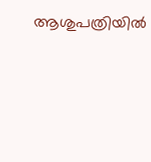ആശുപത്രിയിൽ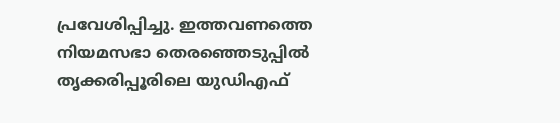പ്രവേശിപ്പിച്ചു. ഇത്തവണത്തെ നിയമസഭാ തെരഞ്ഞെടുപ്പിൽ തൃക്കരിപ്പൂരിലെ യുഡിഎഫ്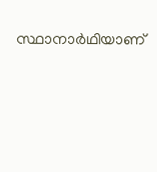സ്ഥാനാർഥിയാണ്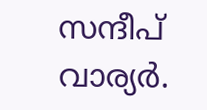സന്ദീപ് വാര്യർ.